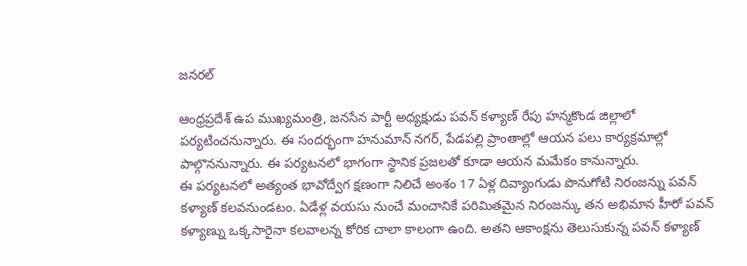జనరల్

ఆంధ్రప్రదేశ్ ఉప ముఖ్యమంత్రి, జనసేన పార్టీ అధ్యక్షుడు పవన్ కళ్యాణ్ రేపు హన్మకొండ జిల్లాలో పర్యటించనున్నారు. ఈ సందర్భంగా హనుమాన్ నగర్, పేడపల్లి ప్రాంతాల్లో ఆయన పలు కార్యక్రమాల్లో పాల్గొననున్నారు. ఈ పర్యటనలో భాగంగా స్థానిక ప్రజలతో కూడా ఆయన మమేకం కానున్నారు.
ఈ పర్యటనలో అత్యంత భావోద్వేగ క్షణంగా నిలిచే అంశం 17 ఏళ్ల దివ్యాంగుడు పొనుగోటి నిరంజన్ను పవన్ కళ్యాణ్ కలవనుండటం. ఏడేళ్ల వయసు నుంచే మంచానికే పరిమితమైన నిరంజన్కు తన అభిమాన హీరో పవన్ కళ్యాణ్ను ఒక్కసారైనా కలవాలన్న కోరిక చాలా కాలంగా ఉంది. అతని ఆకాంక్షను తెలుసుకున్న పవన్ కళ్యాణ్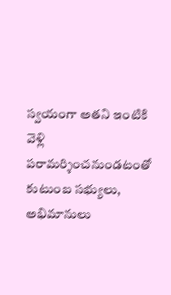స్వయంగా అతని ఇంటికి వెళ్లి పరామర్శించనుండటంతో కుటుంబ సభ్యులు, అభిమానులు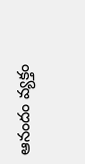ఆనందం వ్యక్తం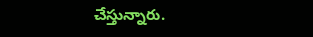చేస్తున్నారు.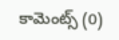కామెంట్స్ (0)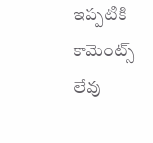ఇప్పటికి కామెంట్స్ లేవు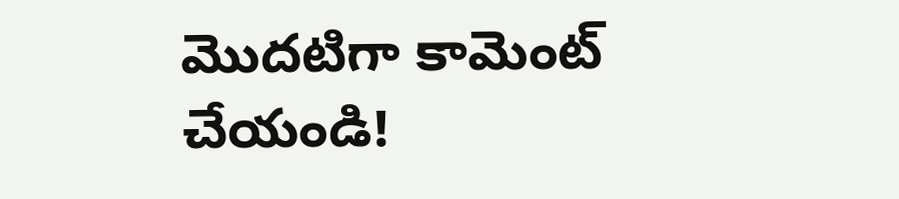మొదటిగా కామెంట్ చేయండి!